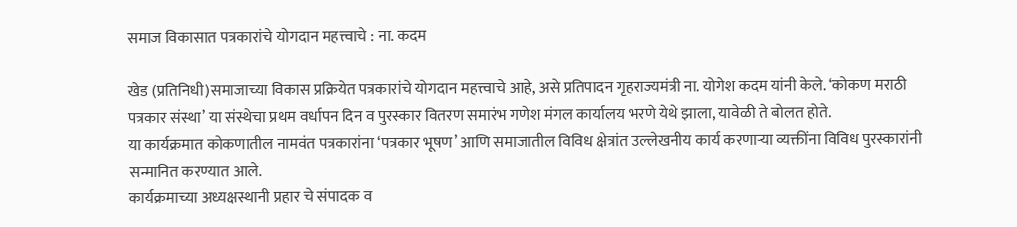समाज विकासात पत्रकारांचे योगदान महत्त्वाचे : ना. कदम

खेड (प्रतिनिधी)समाजाच्या विकास प्रक्रियेत पत्रकारांचे योगदान महत्त्वाचे आहे, असे प्रतिपादन गृहराज्यमंत्री ना. योगेश कदम यांनी केले. ‘कोकण मराठी पत्रकार संस्था’ या संस्थेचा प्रथम वर्धापन दिन व पुरस्कार वितरण समारंभ गणेश मंगल कार्यालय भरणे येथे झाला, यावेळी ते बोलत होते.
या कार्यक्रमात कोकणातील नामवंत पत्रकारांना ‘पत्रकार भूषण’ आणि समाजातील विविध क्षेत्रांत उल्लेखनीय कार्य करणाऱ्या व्यक्तींना विविध पुरस्कारांनी सन्मानित करण्यात आले.
कार्यक्रमाच्या अध्यक्षस्थानी प्रहार चे संपादक व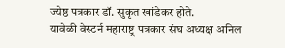ज्येष्ठ पत्रकार डॉ. सुकृत खांडेकर होते.
यावेळी वेस्टर्न महाराष्ट्र पत्रकार संघ अध्यक्ष अनिल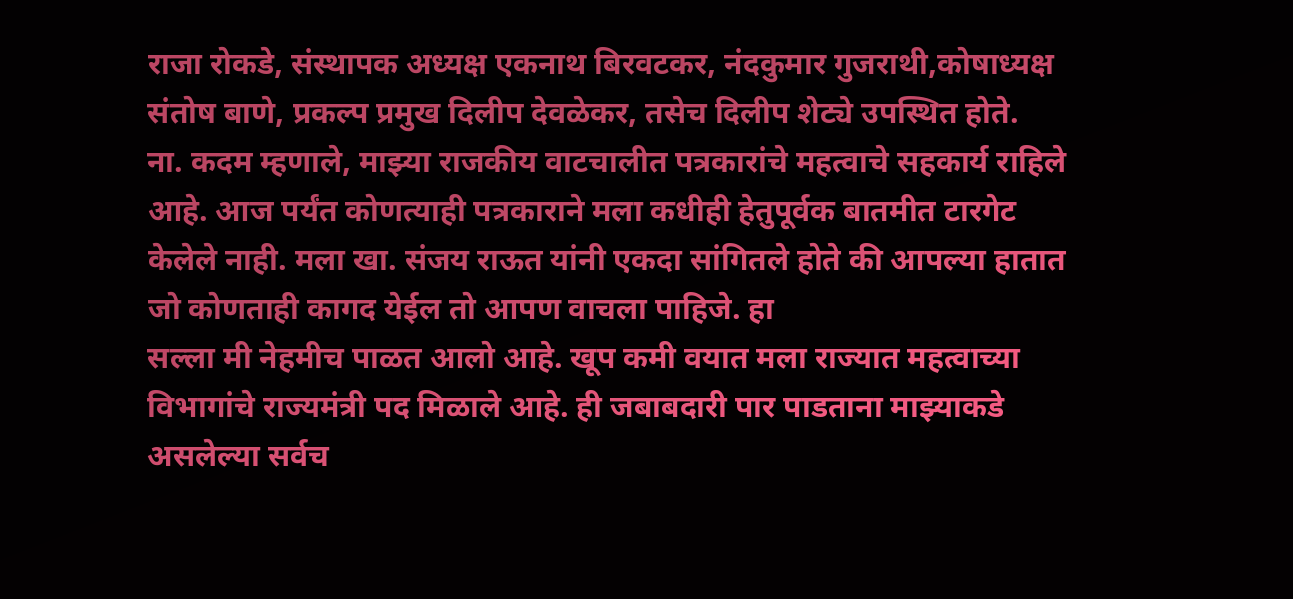राजा रोकडे, संस्थापक अध्यक्ष एकनाथ बिरवटकर, नंदकुमार गुजराथी,कोषाध्यक्ष संतोष बाणे, प्रकल्प प्रमुख दिलीप देवळेकर, तसेच दिलीप शेट्ये उपस्थित होते.
ना. कदम म्हणाले, माझ्या राजकीय वाटचालीत पत्रकारांचे महत्वाचे सहकार्य राहिले आहे. आज पर्यंत कोणत्याही पत्रकाराने मला कधीही हेतुपूर्वक बातमीत टारगेट केलेले नाही. मला खा. संजय राऊत यांनी एकदा सांगितले होते की आपल्या हातात जो कोणताही कागद येईल तो आपण वाचला पाहिजे. हा
सल्ला मी नेहमीच पाळत आलो आहे. खूप कमी वयात मला राज्यात महत्वाच्या विभागांचे राज्यमंत्री पद मिळाले आहे. ही जबाबदारी पार पाडताना माझ्याकडे असलेल्या सर्वच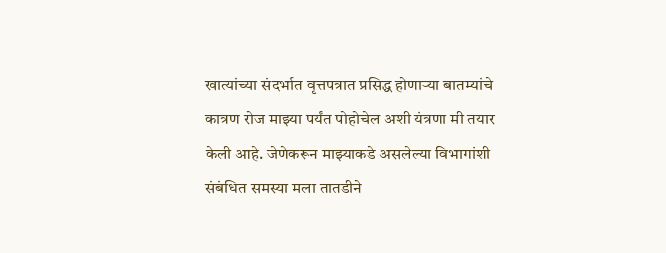खात्यांच्या संदर्भात वृत्तपत्रात प्रसिद्ध होणाऱ्या बातम्यांचे कात्रण रोज माझ्या पर्यंत पोहोचेल अशी यंत्रणा मी तयार केली आहे. जेणेकरून माझ्याकडे असलेल्या विभागांशी संबंधित समस्या मला तातडीने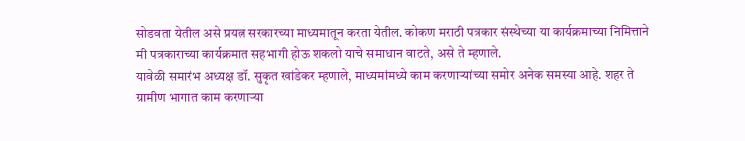सोडवता येतील असे प्रयत्न सरकारच्या माध्यमातून करता येतील. कोकण मराठी पत्रकार संस्थेच्या या कार्यक्रमाच्या निमित्ताने मी पत्रकाराच्या कार्यक्रमात सहभागी होऊ शकलो याचे समाधान वाटते, असे ते म्हणाले.
यावेळी समारंभ अध्यक्ष डॉ. सुकृत खांडेकर म्हणाले, माध्यमांमध्ये काम करणाऱ्यांच्या समोर अनेक समस्या आहे. शहर ते ग्रामीण भागात काम करणाऱ्या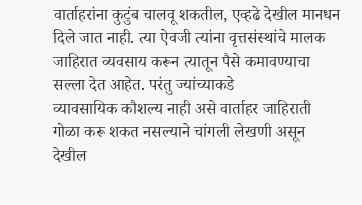वार्ताहरांना कुटुंब चालवू शकतील, एव्हढे देखील मानधन दिले जात नाही. त्या ऐवजी त्यांना वृत्तसंस्थांचे मालक जाहिरात व्यवसाय करून त्यातून पैसे कमावण्याचा सल्ला देत आहेत. परंतु ज्यांच्याकडे
व्यावसायिक कौशल्य नाही असे वार्ताहर जाहिराती गोळा करू शकत नसल्याने चांगली लेखणी असून देखील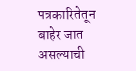पत्रकारितेतून बाहेर जात असल्याची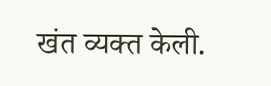खंत व्यक्त केली.